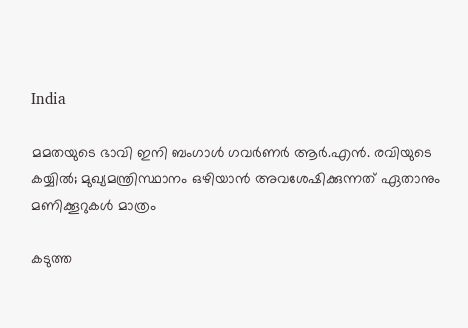India

മമതയുടെ ഭാവി ഇനി ബംഗാള്‍ ഗവര്‍ണര്‍ ആര്‍.എന്‍. രവിയുടെ കയ്യില്‍; മുഖ്യമന്ത്രിസ്ഥാനം ഒഴിയാന്‍ അവശേഷിക്കുന്നത് ഏതാനും മണിക്കൂറുകള്‍ മാത്രം

കടുത്ത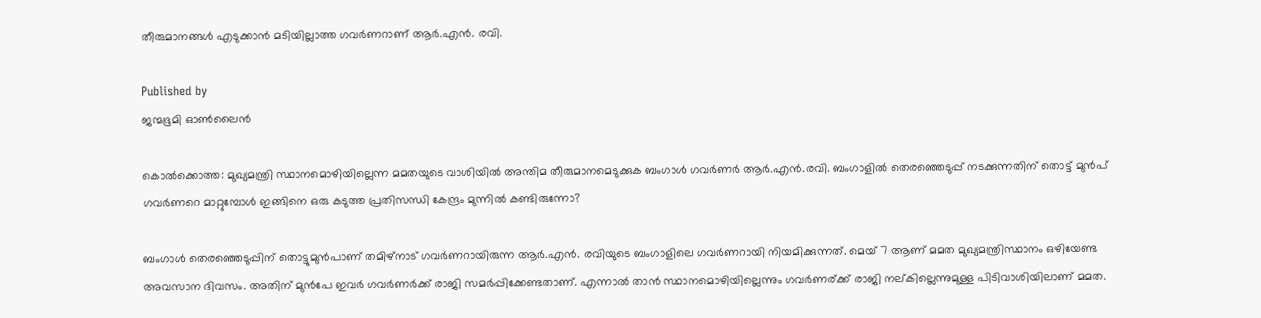തീരുമാനങ്ങള്‍ എടുക്കാന്‍ മടിയില്ലാത്ത ഗവര്‍ണറാണ് ആര്‍.എന്‍. രവി.

Published by
ജന്മഭൂമി ഓണ്‍ലൈന്‍

കൊല്‍ക്കൊത്ത: മുഖ്യമന്ത്രി സ്ഥാനമൊഴിയില്ലെന്ന മമതയുടെ വാശിയില്‍ അന്തിമ തീരുമാനമെടുക്കുക ബംഗാള്‍ ഗവര്‍ണര്‍ ആര്‍.എന്‍.രവി. ബംഗാളില്‍ തെരഞ്ഞെടുപ്പ് നടക്കുന്നതിന് തൊട്ട് മുന്‍പ് ഗവര്‍ണറെ മാറ്റുമ്പോള്‍ ഇങ്ങിനെ ഒരു കടുത്ത പ്രതിസന്ധി കേന്ദ്രം മുന്നില്‍ കണ്ടിരുന്നോ?

ബംഗാള്‍ തെരഞ്ഞെടുപ്പിന് തൊട്ടുമുന്‍പാണ് തമിഴ്നാട് ഗവര്‍ണറായിരുന്ന ആര്‍.എന്‍. രവിയുടെ ബംഗാളിലെ ഗവര്‍ണറായി നിയമിക്കുന്നത്. മെയ് 7 ആണ് മമത മുഖ്യമന്ത്രിസ്ഥാനം ഒഴിയേണ്ട അവസാന ദിവസം. അതിന് മുന്‍പേ ഇവര്‍ ഗവര്‍ണര്‍ക്ക് രാജി സമര്‍പ്പിക്കേണ്ടതാണ്. എന്നാല്‍ താന്‍ സ്ഥാനമൊഴിയില്ലെന്നും ഗവര്‍ണര്ക്ക് രാജി നല‍്കില്ലെന്നുമുള്ള പിടിവാശിയിലാണ് മമത.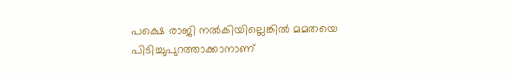പക്ഷെ രാജി നല്‍കിയില്ലെങ്കില്‍ മമതയെ പിടിച്ചുപുറത്താക്കാനാണ്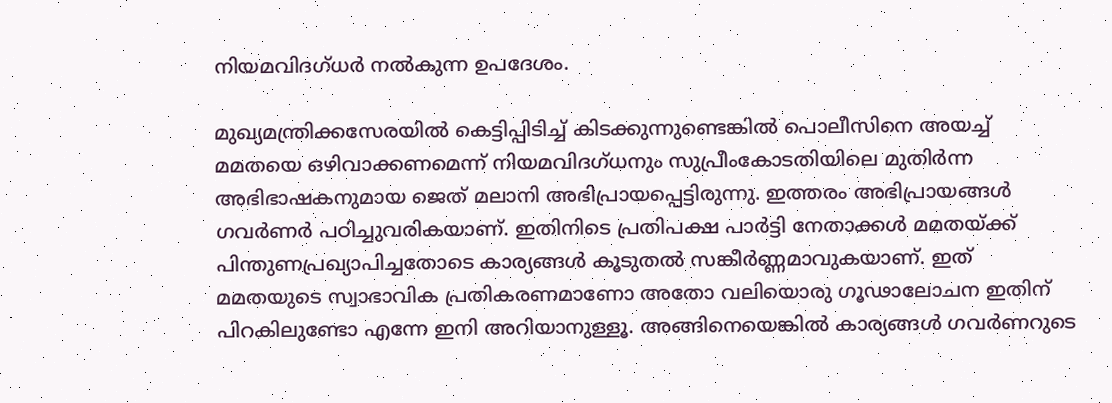നിയമവിദഗ്ധര്‍ നല്‍കുന്ന ഉപദേശം.

മുഖ്യമന്ത്രിക്കസേരയില്‍ കെട്ടിപ്പിടിച്ച് കിടക്കുന്നുണ്ടെങ്കില്‍ പൊലീസിനെ അയച്ച് മമതയെ ഒഴിവാക്കണമെന്ന് നിയമവിദഗ്ധനും സുപ്രീംകോടതിയിലെ മുതിര്‍ന്ന അഭിഭാഷകനുമായ ജെത് മലാനി അഭിപ്രായപ്പെട്ടിരുന്നു. ഇത്തരം അഭിപ്രായങ്ങള്‍ ഗവര്‍ണര്‍ പഠിച്ചുവരികയാണ്. ഇതിനിടെ പ്രതിപക്ഷ പാര്‍ട്ടി നേതാക്കള്‍ മമതയ്‌ക്ക് പിന്തുണപ്രഖ്യാപിച്ചതോടെ കാര്യങ്ങള്‍ കൂടുതല്‍ സങ്കീര്‍ണ്ണമാവുകയാണ്. ഇത് മമതയുടെ സ്വാഭാവിക പ്രതികരണമാണോ അതോ വലിയൊരു ഗൂഢാലോചന ഇതിന് പിറകിലുണ്ടോ എന്നേ ഇനി അറിയാനുള്ളൂ. അങ്ങിനെയെങ്കില്‍ കാര്യങ്ങള്‍ ഗവര്‍ണറുടെ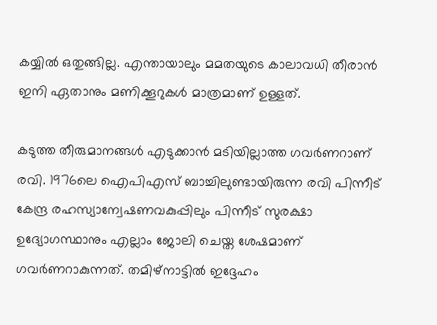കയ്യില്‍ ഒതുങ്ങില്ല. എന്തായാലും മമതയുടെ കാലാവധി തീരാന്‍ ഇനി ഏതാനും മണിക്കൂറുകള്‍ മാത്രമാണ് ഉള്ളത്.

കടുത്ത തീരുമാനങ്ങള്‍ എടുക്കാന്‍ മടിയില്ലാത്ത ഗവര്‍ണറാണ് രവി. 1976ലെ ഐപിഎസ് ബാച്ചിലുണ്ടായിരുന്ന രവി പിന്നീട് കേന്ദ്ര രഹസ്യാന്വേഷണവകുപ്പിലും പിന്നീട് സുരക്ഷാ ഉദ്യോഗസ്ഥാനും എല്ലാം ജോലി ചെയ്ത ശേഷമാണ് ഗവര്‍ണറാകുന്നത്. തമിഴ്നാട്ടില്‍ ഇദ്ദേഹം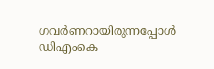ഗവര്‍ണറായിരുന്നപ്പോള്‍ ഡിഎംകെ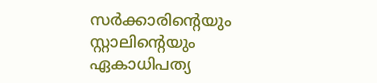സര്‍ക്കാരിന്റെയും സ്റ്റാലിന്റെയും ഏകാധിപത്യ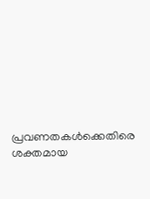പ്രവണതകള്‍ക്കെതിരെ ശക്തമായ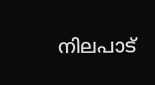നിലപാട്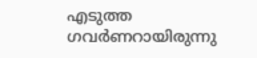എടുത്ത ഗവര്‍ണറായിരുന്നു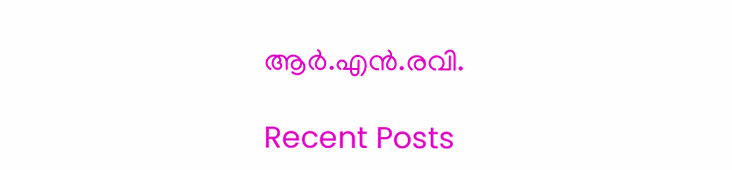ആര്‍.എന്‍.രവി.

Recent Posts